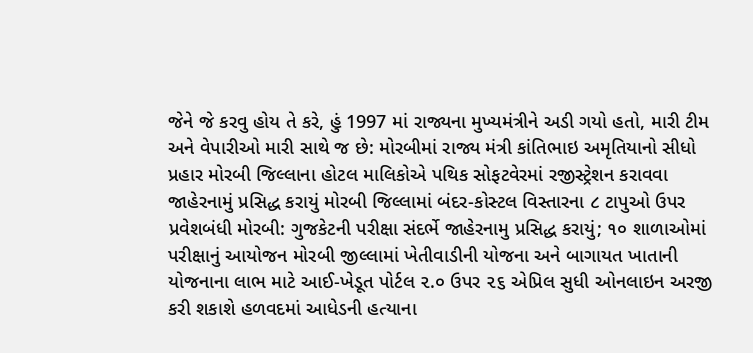જેને જે કરવુ હોય તે કરે, હું 1997 માં રાજ્યના મુખ્યમંત્રીને અડી ગયો હતો, મારી ટીમ અને વેપારીઓ મારી સાથે જ છે: મોરબીમાં રાજ્ય મંત્રી કાંતિભાઇ અમૃતિયાનો સીધો પ્રહાર મોરબી જિલ્લાના હોટલ માલિકોએ પથિક સોફટવેરમાં રજીસ્ટ્રેશન કરાવવા જાહેરનામું પ્રસિદ્ધ કરાયું મોરબી જિલ્લામાં બંદર-કોસ્ટલ વિસ્તારના ૮ ટાપુઓ ઉપર પ્રવેશબંધી મોરબી: ગુજકેટની પરીક્ષા સંદર્ભે જાહેરનામુ પ્રસિદ્ધ કરાયું; ૧૦ શાળાઓમાં પરીક્ષાનું આયોજન મોરબી જીલ્લામાં ખેતીવાડીની યોજના અને બાગાયત ખાતાની યોજનાના લાભ માટે આઈ-ખેડૂત પોર્ટલ ૨.૦ ઉપર ૨૬ એપ્રિલ સુધી ઓનલાઇન અરજી કરી શકાશે હળવદમાં આધેડની હત્યાના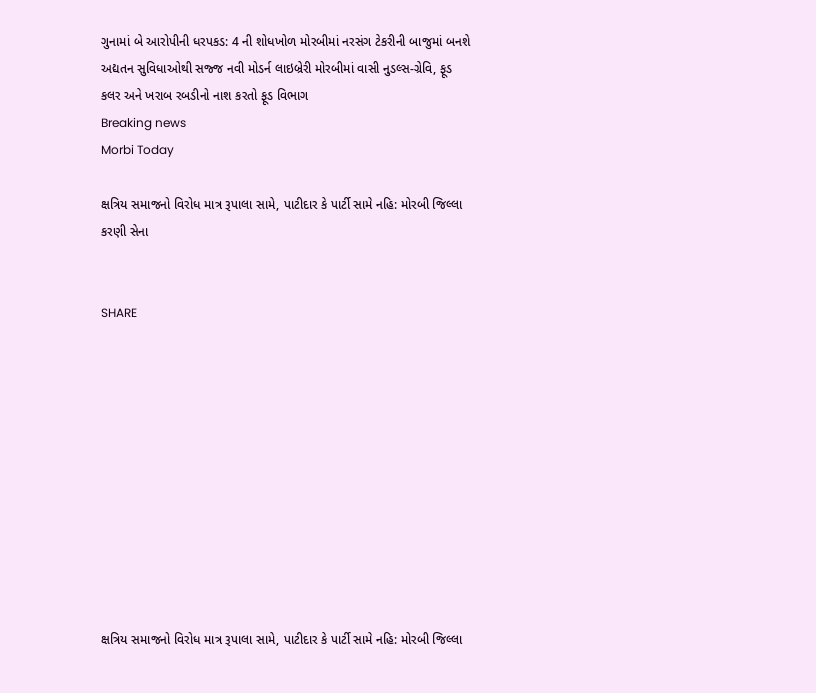ગુનામાં બે આરોપીની ધરપકડ: 4 ની શોધખોળ મોરબીમાં નરસંગ ટેકરીની બાજુમાં બનશે અદ્યતન સુવિધાઓથી સજ્જ નવી મોડર્ન લાઇબ્રેરી મોરબીમાં વાસી નુડલ્સ-ગ્રેવિ, ફૂડ કલર અને ખરાબ રબડીનો નાશ કરતો ફૂડ વિભાગ
Breaking news
Morbi Today

ક્ષત્રિય સમાજનો વિરોધ માત્ર રૂપાલા સામે, પાટીદાર કે પાર્ટી સામે નહિ: મોરબી જિલ્લા કરણી સેના


SHARE











ક્ષત્રિય સમાજનો વિરોધ માત્ર રૂપાલા સામે, પાટીદાર કે પાર્ટી સામે નહિ: મોરબી જિલ્લા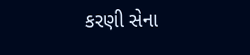કરણી સેના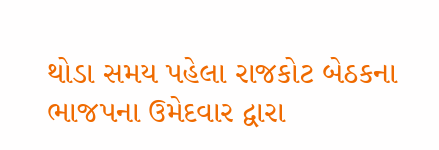થોડા સમય પહેલા રાજકોટ બેઠકના ભાજપના ઉમેદવાર દ્વારા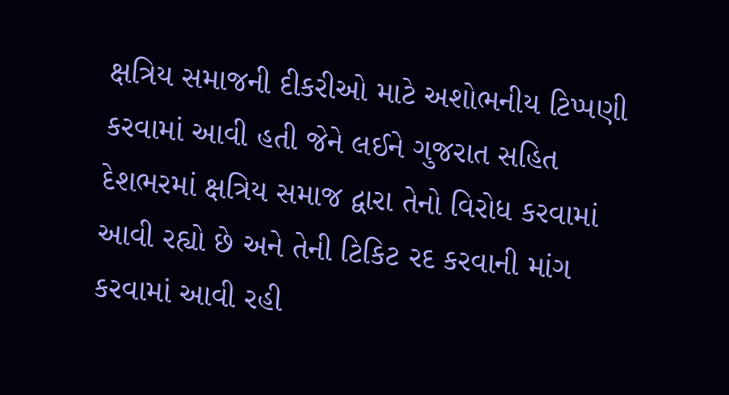ક્ષત્રિય સમાજની દીકરીઓ માટે અશોભનીય ટિપ્પણી કરવામાં આવી હતી જેને લઈને ગુજરાત સહિત દેશભરમાં ક્ષત્રિય સમાજ દ્વારા તેનો વિરોધ કરવામાં આવી રહ્યો છે અને તેની ટિકિટ રદ કરવાની માંગ કરવામાં આવી રહી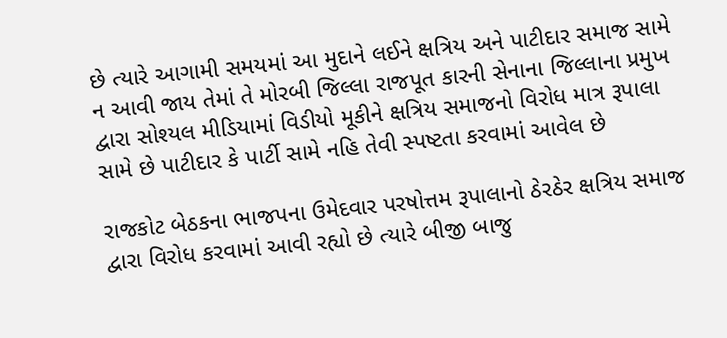છે ત્યારે આગામી સમયમાં આ મુદાને લઈને ક્ષત્રિય અને પાટીદાર સમાજ સામે ન આવી જાય તેમાં તે મોરબી જિલ્લા રાજપૂત કારની સેનાના જિલ્લાના પ્રમુખ દ્વારા સોશ્યલ મીડિયામાં વિડીયો મૂકીને ક્ષત્રિય સમાજનો વિરોધ માત્ર રૂપાલા સામે છે પાટીદાર કે પાર્ટી સામે નહિ તેવી સ્પષ્ટતા કરવામાં આવેલ છે

રાજકોટ બેઠકના ભાજપના ઉમેદવાર પરષોત્તમ રૂપાલાનો ઠેરઠેર ક્ષત્રિય સમાજ દ્વારા વિરોધ કરવામાં આવી રહ્યો છે ત્યારે બીજી બાજુ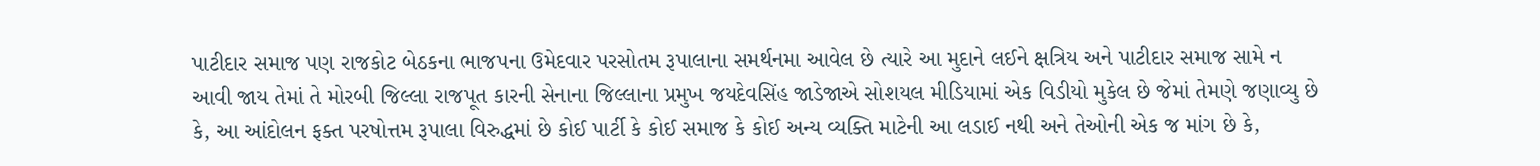પાટીદાર સમાજ પણ રાજકોટ બેઠકના ભાજપના ઉમેદવાર પરસોતમ રૂપાલાના સમર્થનમા આવેલ છે ત્યારે આ મુદાને લઈને ક્ષત્રિય અને પાટીદાર સમાજ સામે ન આવી જાય તેમાં તે મોરબી જિલ્લા રાજપૂત કારની સેનાના જિલ્લાના પ્રમુખ જયદેવસિંહ જાડેજાએ સોશયલ મીડિયામાં એક વિડીયો મુકેલ છે જેમાં તેમણે જણાવ્યુ છે કે, આ આંદોલન ફક્ત પરષોત્તમ રૂપાલા વિરુદ્ધમાં છે કોઈ પાર્ટી કે કોઈ સમાજ કે કોઈ અન્ય વ્યક્તિ માટેની આ લડાઈ નથી અને તેઓની એક જ માંગ છે કે,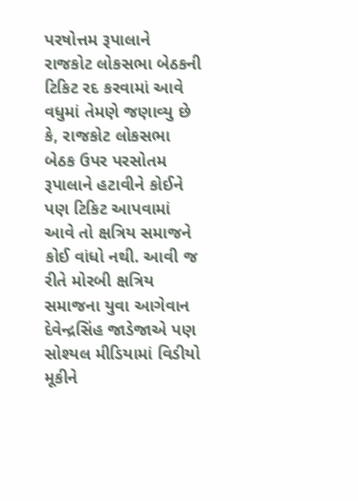પરષોત્તમ રૂપાલાને રાજકોટ લોકસભા બેઠકની ટિકિટ રદ કરવામાં આવે વધુમાં તેમણે જણાવ્યુ છે કે, રાજકોટ લોકસભા બેઠક ઉપર પરસોતમ રૂપાલાને હટાવીને કોઈને પણ ટિકિટ આપવામાં આવે તો ક્ષત્રિય સમાજને કોઈ વાંધો નથી. આવી જ રીતે મોરબી ક્ષત્રિય સમાજના યુવા આગેવાન દેવેન્દ્રસિંહ જાડેજાએ પણ સોશ્યલ મીડિયામાં વિડીયો મૂકીને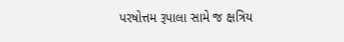પરષોત્તમ રૂપાલા સામે જ ક્ષત્રિય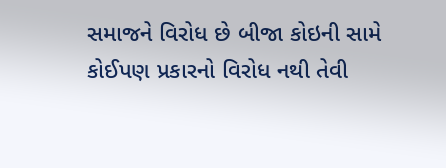સમાજને વિરોધ છે બીજા કોઇની સામે કોઈપણ પ્રકારનો વિરોધ નથી તેવી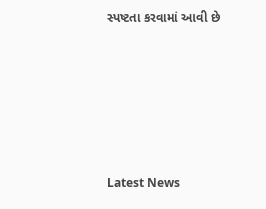સ્પષ્ટતા કરવામાં આવી છે






Latest News